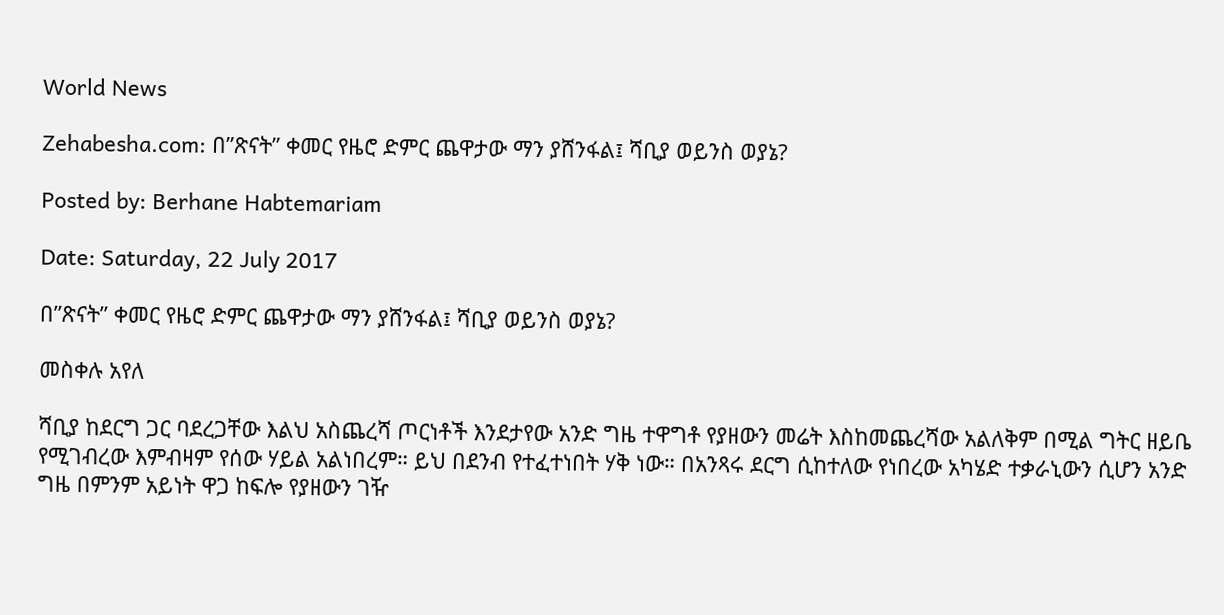World News

Zehabesha.com: በ”ጽናት” ቀመር የዜሮ ድምር ጨዋታው ማን ያሸንፋል፤ ሻቢያ ወይንስ ወያኔ?

Posted by: Berhane Habtemariam

Date: Saturday, 22 July 2017

በ”ጽናት” ቀመር የዜሮ ድምር ጨዋታው ማን ያሸንፋል፤ ሻቢያ ወይንስ ወያኔ?

መስቀሉ አየለ

ሻቢያ ከደርግ ጋር ባደረጋቸው እልህ አስጨረሻ ጦርነቶች እንደታየው አንድ ግዜ ተዋግቶ የያዘውን መሬት እስከመጨረሻው አልለቅም በሚል ግትር ዘይቤ የሚገብረው እምብዛም የሰው ሃይል አልነበረም። ይህ በደንብ የተፈተነበት ሃቅ ነው። በአንጻሩ ደርግ ሲከተለው የነበረው አካሄድ ተቃራኒውን ሲሆን አንድ ግዜ በምንም አይነት ዋጋ ከፍሎ የያዘውን ገዥ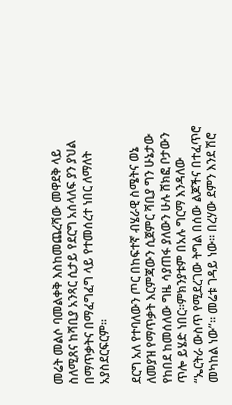መሬት መልሶ ባመልቀቅ እስከመጨረሻው መዋደቅ ላይ ስለሚጸና ከሻቢያ አንጻር ሲታይ የደርግ አሰላለፍ ያን ያህል በማጥቃትና በማፈግፈግ ላይ የተመሰረተ ነበር ለማለት አያስደርፍርም።

ደርግ አለ የተባለውን ጦር በከፍተኛ ብሄራዊ ስሜትና ወኔ ለመያዝ የማጥቃት እርምጃውን ሲጀምር ሻቢያ ግን ሁኔታው የከበደ ከመሰለው ግዜ ሳያጠፋ ያለውን ሁሉ ሸክፎ ቦታውን ጥሎ ይሄድ ነበር።ምክንያቱም በአሉ ግርማ እንዳለው “ኤርትራ ውስጥ የሚደረገው ትግል በሰው ልጆችና በተፈጥሮ መካከል ነው”። መሬቱ ገዳይ ነው። በረሃው ደምን እንደ ሽሮ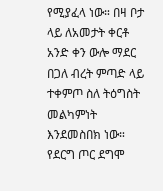የሚያፈላ ነው። በዛ ቦታ ላይ ለአመታት ቀርቶ አንድ ቀን ውሎ ማደር በጋለ ብረት ምጣድ ላይ ተቀምጦ ስለ ትዕግስት መልካምነት እንደመስበክ ነው። የደርግ ጦር ደግሞ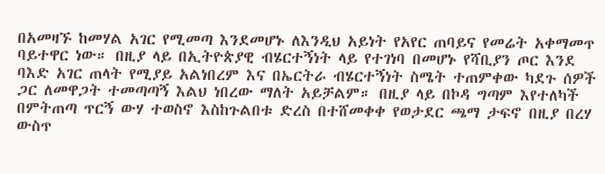በአመዛኙ ከመሃል አገር የሚመጣ እንደመሆኑ ለእንዲህ አይነት የአየር ጠባይና የመሬት አቀማመጥ ባይተዋር ነው። በዚያ ላይ በኢትዮጵያዊ ብሄርተኝነት ላይ የተገነባ በመሆኑ የሻቢያን ጦር እንደ ባእድ አገር ጠላት የሚያይ አልነበረም እና በኤርትራ ብሄርተኝነት ስሜት ተጠምቀው ካደጉ ሰዎች ጋር ለመዋጋት ተመጣጣኝ እልህ ነበረው ማለት አይቻልም። በዚያ ላይ በኮዳ ግጣም እየተለካች በምትጠጣ ጥርኝ ውሃ ተወስኖ እስከጉልበቱ ድረስ በተሸመቀቀ የወታደር ጫማ ታፍኖ በዚያ በረሃ ውስጥ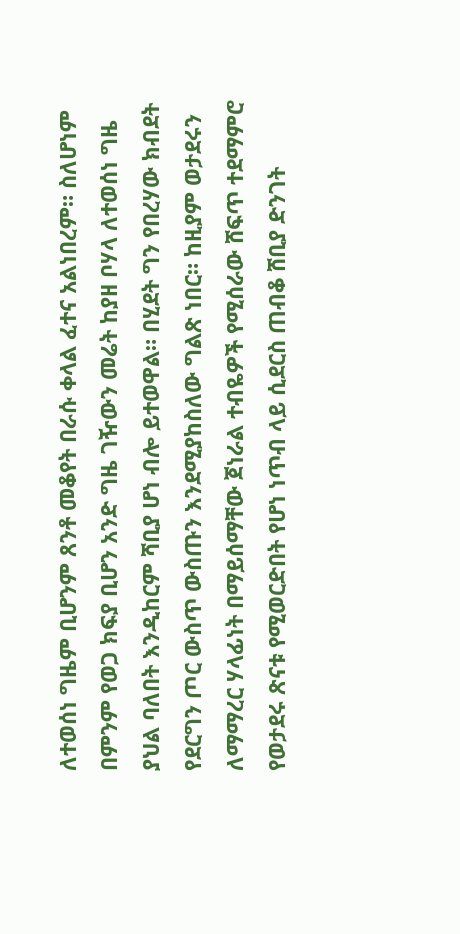ለተወሰነ ግዜም ቢሆንም ጸንቶ መቆየት በራሱ ቀላል ፈተና አልነበረም። ስለሆነም በምንም የወጋ ክፍያ ቢሆን አንድ ግዜ ገዥውን መሬት ከያዘ ቦሃላ ለተወሰነ ግዜ ያህል ባለበት እንዲከርም ሻቢያ ሆነ ብሎ ይተወዋል። በሂደት ግን የበረሃው ክብደት የደርግን ጦር ውስጥ ውስጡን እንደሚያከስለው ግልጽ ነበር። ከዚያም ወታደሩን ለማማረር ሃላፊነት በማይሰማቸው ጀነራል ተብዬዎች የሚሰራው ሸፍጥ ተደማምሮ የወታደሩ ጽናቱ የሚወርድበት የሆነ ነጥብ ላይ ሲደርስ ጠብቆ ሸቢያ ድንገት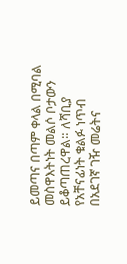ይመጣና በጣም ቀላል በሚባል መስዋእትነት መልሶ ቦታውን ይቆጣጠረዋል። ለሻቢያ የአቸናፊነት ቁልፉ ነጥብ በአደገኛ ገዥ መሬትና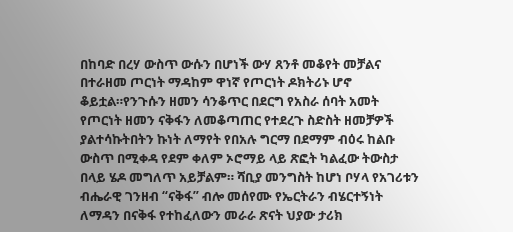በከባድ በረሃ ውስጥ ውሱን በሆነች ውሃ ጸንቶ መቆየት መቻልና በተራዘመ ጦርነት ማዳከም ዋነኛ የጦርነት ዶክትሪኑ ሆኖ ቆይቷል።የንጉሱን ዘመን ሳንቆጥር በደርግ የአስራ ሰባት አመት የጦርነት ዘመን ናቅፋን ለመቆጣጠር የተደረጉ ስድስት ዘመቻዎች ያልተሳኩትበትን ኩነት ለማየት የበአሉ ግርማ በደማም ብዕሩ ከልቡ ውስጥ በሚቀዳ የደም ቀለም ኦሮማይ ላይ ጽፎት ካልፈው ትውስታ በላይ ሄዶ መግለጥ አይቻልም። ሻቢያ መንግስት ከሆነ ቦሃላ የአገሪቱን ብሔራዊ ገንዘብ “ናቅፋ” ብሎ መሰየሙ የኤርትራን ብሄርተኝነት ለማዳን በናቅፋ የተከፈለውን መራራ ጽናት ህያው ታሪክ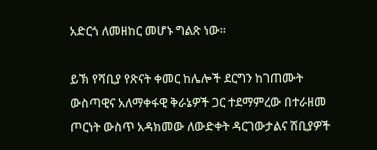አድርጎ ለመዘከር መሆኑ ግልጽ ነው።

ይኽ የሻቢያ የጽናት ቀመር ከሌሎች ደርግን ከገጠሙት ውስጣዊና አለማቀፋዊ ቅራኔዎች ጋር ተደማምረው በተራዘመ ጦርነት ውስጥ አዳክመው ለውድቀት ዳርገውታልና ሽቢያዎች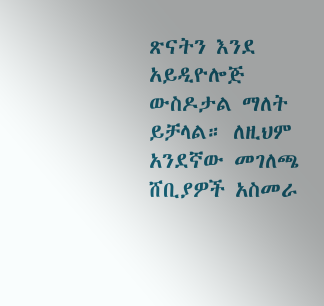ጽናትን እንደ አይዲዮሎጅ ውስዶታል ማለት ይቻላል። ለዚህም አንደኛው መገለጫ ሸቢያዎች አስመራ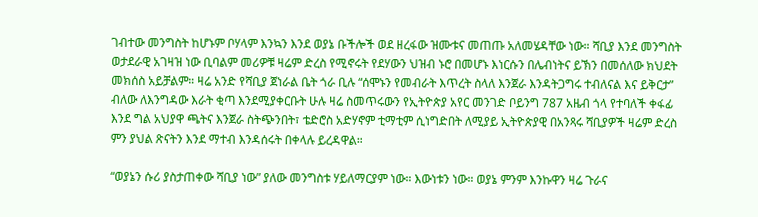ገብተው መንግስት ከሆኑም ቦሃላም እንኳን እንደ ወያኔ ቡችሎች ወደ ዘረፋው ዝሙቱና መጠጡ አለመሄዳቸው ነው። ሻቢያ እንደ መንግስት ወታደራዊ አገዛዝ ነው ቢባልም መሪዎቹ ዛሬም ድረስ የሚኖሩት የደሃውን ህዝብ ኑሮ በመሆኑ እነርሱን በሌብነትና ይኽን በመሰለው ክህደት መክሰስ አይቻልም። ዛሬ አንድ የሻቢያ ጀነራል ቤት ጎራ ቢሉ “ሰሞኑን የመብራት እጥረት ስላለ እንጀራ እንዳትጋግሩ ተብለናል እና ይቅርታ” ብለው ለእንግዳው እራት ቂጣ እንደሚያቀርቡት ሁሉ ዛሬ ስመጥሩውን የኢትዮጵያ አየር መንገድ ቦይንግ 787 አዜብ ጎላ የተባለች ቀፋፊ እንደ ግል አህያዋ ጫትና እንጀራ ስትጭንበት፣ ቴድሮስ አድሃኖም ቲማቲም ሲነግድበት ለሚያይ ኢትዮጵያዊ በአንጻሩ ሻቢያዎች ዛሬም ድረስ ምን ያህል ጽናትን እንደ ማተብ እንዳሰሩት በቀላሉ ይረዳዋል።

“ወያኔን ሱሪ ያስታጠቀው ሻቢያ ነው” ያለው መንግስቱ ሃይለማርያም ነው። እውነቱን ነው። ወያኔ ምንም እንኩዋን ዛሬ ጉራና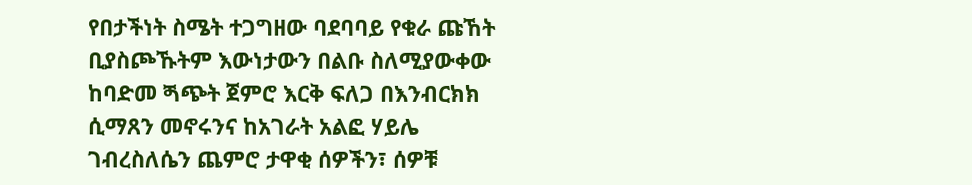የበታችነት ስሜት ተጋግዘው ባደባባይ የቁራ ጩኸት ቢያስጮኹትም እውነታውን በልቡ ስለሚያውቀው ከባድመ ጝጭት ጀምሮ እርቅ ፍለጋ በእንብርክክ ሲማጸን መኖሩንና ከአገራት አልፎ ሃይሌ ገብረስለሴን ጨምሮ ታዋቂ ሰዎችን፣ ሰዎቹ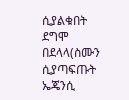ሲያልቁበት ደግሞ በደላላ(ስሙን ሲያጣፍጡት ኤጄንሲ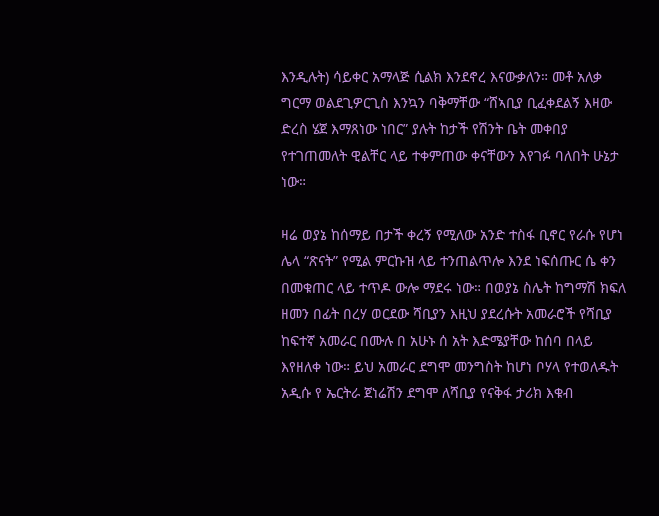እንዲሉት) ሳይቀር አማላጅ ሲልክ እንደኖረ እናውቃለን። መቶ አለቃ ግርማ ወልደጊዎርጊስ እንኳን ባቅማቸው “ሸኣቢያ ቢፈቀደልኝ እዛው ድረስ ሄጀ እማጸነው ነበር” ያሉት ከታች የሽንት ቤት መቀበያ የተገጠመለት ዊልቸር ላይ ተቀምጠው ቀናቸውን እየገፉ ባለበት ሁኔታ ነው።

ዛሬ ወያኔ ከሰማይ በታች ቀረኝ የሚለው አንድ ተስፋ ቢኖር የራሱ የሆነ ሌላ “ጽናት” የሚል ምርኩዝ ላይ ተንጠልጥሎ እንደ ነፍሰጡር ሴ ቀን በመቁጠር ላይ ተጥዶ ውሎ ማደሩ ነው። በወያኔ ስሌት ከግማሽ ክፍለ ዘመን በፊት በረሃ ወርደው ሻቢያን እዚህ ያደረሱት አመራሮች የሻቢያ ከፍተኛ አመራር በሙሉ በ አሁኑ ሰ አት እድሜያቸው ከሰባ በላይ እየዘለቀ ነው። ይህ አመራር ደግሞ መንግስት ከሆነ ቦሃላ የተወለዱት አዲሱ የ ኤርትራ ጀነሬሽን ደግሞ ለሻቢያ የናቅፋ ታሪክ እቁብ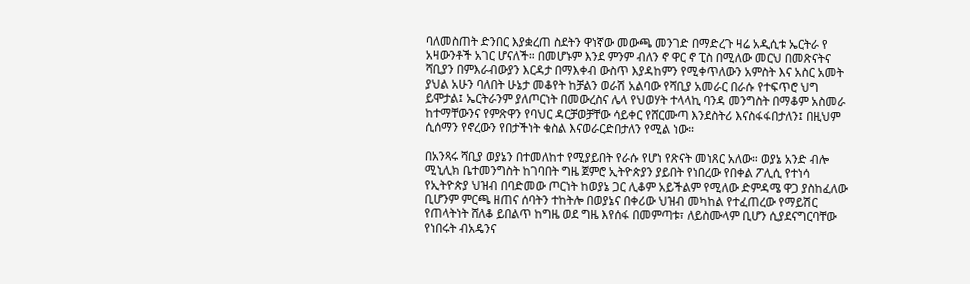ባለመስጠት ድንበር እያቋረጠ ስደትን ዋነኛው መውጫ መንገድ በማድረጉ ዛሬ አዲሲቱ ኤርትራ የ አዛውንቶች አገር ሆናለች። በመሆኑም እንደ ምንም ብለን ኖ ዋር ኖ ፒስ በሚለው መርህ በመጽናትና ሻቢያን በምእራብውያን እርዳታ በማእቀብ ውስጥ እያዳከምን የሚቀጥለውን አምስት እና አስር አመት ያህል አሁን ባለበት ሁኔታ መቆየት ከቻልን ወራሽ አልባው የሻቢያ አመራር በራሱ የተፍጥሮ ህግ ይሞታል፤ ኤርትራንም ያለጦርነት በመውረስና ሌላ የህወሃት ተላላኪ ባንዳ መንግስት በማቆም አስመራ ከተማቸውንና የምጽዋን የባህር ዳርቻወቻቸው ሳይቀር የሸርሙጣ እንደስትሪ እናስፋፋበታለን፤ በዚህም ሲሰማን የኖረውን የበታችነት ቁስል እናወራርድበታለን የሚል ነው።

በአንጻሩ ሻቢያ ወያኔን በተመለከተ የሚያይበት የራሱ የሆነ የጽናት መነጸር አለው። ወያኔ አንድ ብሎ ሚኒሊክ ቤተመንግስት ከገባበት ግዜ ጀምሮ ኢትዮጵያን ያይበት የነበረው የበቀል ፖሊሲ የተነሳ የኢትዮጵያ ህዝብ በባድመው ጦርነት ከወያኔ ጋር ሊቆም አይችልም የሚለው ድምዳሜ ዋጋ ያስከፈለው ቢሆንም ምርጫ ዘጠና ሰባትን ተከትሎ በወያኔና በቀሪው ህዝብ መካከል የተፈጠረው የማይሽር የጠላትነት ሸለቆ ይበልጥ ከግዜ ወደ ግዜ እየሰፋ በመምጣቱ፣ ለይስሙላም ቢሆን ሲያደናግርባቸው የነበሩት ብአዴንና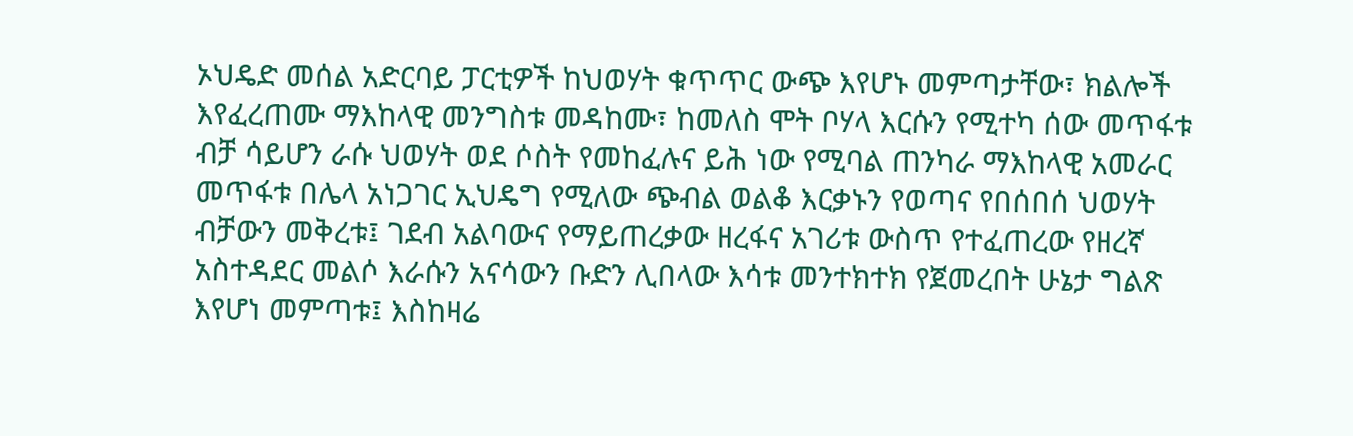ኦህዴድ መሰል አድርባይ ፓርቲዎች ከህወሃት ቁጥጥር ውጭ እየሆኑ መምጣታቸው፣ ክልሎች እየፈረጠሙ ማእከላዊ መንግስቱ መዳከሙ፣ ከመለስ ሞት ቦሃላ እርሱን የሚተካ ሰው መጥፋቱ ብቻ ሳይሆን ራሱ ህወሃት ወደ ሶስት የመከፈሉና ይሕ ነው የሚባል ጠንካራ ማእከላዊ አመራር መጥፋቱ በሌላ አነጋገር ኢህዴግ የሚለው ጭብል ወልቆ እርቃኑን የወጣና የበሰበሰ ህወሃት ብቻውን መቅረቱ፤ ገደብ አልባውና የማይጠረቃው ዘረፋና አገሪቱ ውስጥ የተፈጠረው የዘረኛ አስተዳደር መልሶ እራሱን አናሳውን ቡድን ሊበላው እሳቱ መንተክተክ የጀመረበት ሁኔታ ግልጽ እየሆነ መምጣቱ፤ እስከዛሬ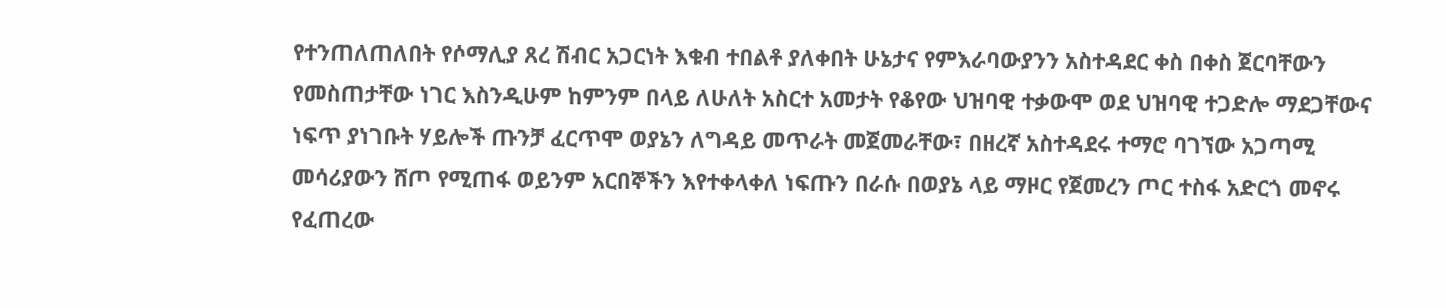የተንጠለጠለበት የሶማሊያ ጸረ ሽብር አጋርነት እቁብ ተበልቶ ያለቀበት ሁኔታና የምእራባውያንን አስተዳደር ቀስ በቀስ ጀርባቸውን የመስጠታቸው ነገር እስንዲሁም ከምንም በላይ ለሁለት አስርተ አመታት የቆየው ህዝባዊ ተቃውሞ ወደ ህዝባዊ ተጋድሎ ማደጋቸውና ነፍጥ ያነገቡት ሃይሎች ጡንቻ ፈርጥሞ ወያኔን ለግዳይ መጥራት መጀመራቸው፣ በዘረኛ አስተዳደሩ ተማሮ ባገኘው አጋጣሚ መሳሪያውን ሸጦ የሚጠፋ ወይንም አርበኞችን እየተቀላቀለ ነፍጡን በራሱ በወያኔ ላይ ማዞር የጀመረን ጦር ተስፋ አድርጎ መኖሩ የፈጠረው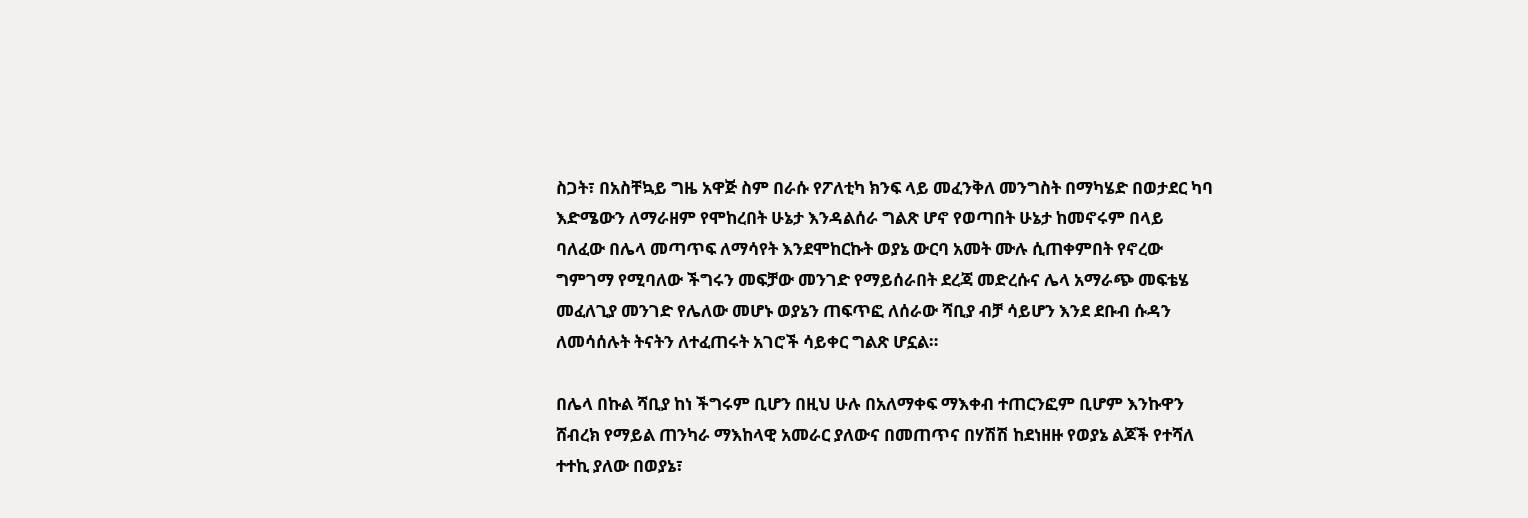ስጋት፣ በአስቸኳይ ግዜ አዋጅ ስም በራሱ የፖለቲካ ክንፍ ላይ መፈንቅለ መንግስት በማካሄድ በወታደር ካባ እድሜውን ለማራዘም የሞከረበት ሁኔታ እንዳልሰራ ግልጽ ሆኖ የወጣበት ሁኔታ ከመኖሩም በላይ ባለፈው በሌላ መጣጥፍ ለማሳየት እንደሞከርኩት ወያኔ ውርባ አመት ሙሉ ሲጠቀምበት የኖረው ግምገማ የሚባለው ችግሩን መፍቻው መንገድ የማይሰራበት ደረጃ መድረሱና ሌላ አማራጭ መፍቴሄ መፈለጊያ መንገድ የሌለው መሆኑ ወያኔን ጠፍጥፎ ለሰራው ሻቢያ ብቻ ሳይሆን እንደ ደቡብ ሱዳን ለመሳሰሉት ትናትን ለተፈጠሩት አገሮች ሳይቀር ግልጽ ሆኗል።

በሌላ በኩል ሻቢያ ከነ ችግሩም ቢሆን በዚህ ሁሉ በአለማቀፍ ማእቀብ ተጠርንፎም ቢሆም እንኩዋን ሸብረክ የማይል ጠንካራ ማእከላዊ አመራር ያለውና በመጠጥና በሃሽሽ ከደነዘዙ የወያኔ ልጆች የተሻለ ተተኪ ያለው በወያኔ፣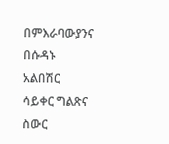በምእራባውያንና በሱዳኑ አልበሽር ሳይቀር ግልጽና ስውር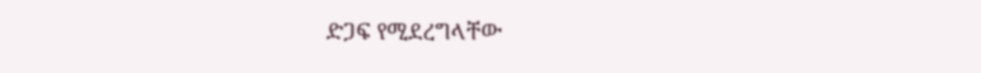ድጋፍ የሚደረግላቸው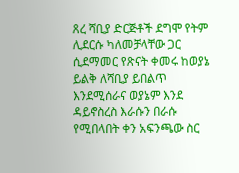ጸረ ሻቢያ ድርጅቶች ደግሞ የትም ሊደርሱ ካለመቻላቸው ጋር ሲደማመር የጽናት ቀመሩ ከወያኔ ይልቅ ለሻቢያ ይበልጥ እንደሚሰራና ወያኔም እንደ ዳይኖስረስ እራሱን በራሱ የሚበላበት ቀን አፍንጫው ስር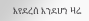እየደረሰ እንደሆነ ዛሬ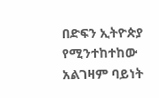በድፍን ኢትዮጵያ የሚንተከተከው አልገዛም ባይነት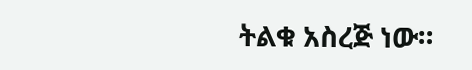ትልቁ አስረጅ ነው።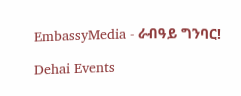EmbassyMedia - ራብዓይ ግንባር!

Dehai Events